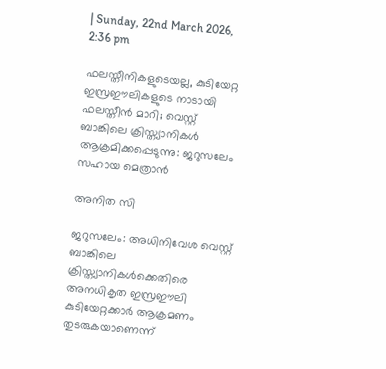| Sunday, 22nd March 2026, 2:36 pm

ഫലസ്തീനികളുടെയല്ല, കുടിയേറ്റ ഇസ്രഈലികളുടെ നാടായി ഫലസ്തീന്‍ മാറി; വെസ്റ്റ് ബാങ്കിലെ ക്രിസ്ത്യാനികള്‍ ആക്രമിക്കപ്പെടുന്നു: ജറുസലേം സഹായ മെത്രാന്‍

അനിത സി

ജറുസലേം: അധിനിവേശ വെസ്റ്റ് ബാങ്കിലെ ക്രിസ്ത്യാനികള്‍ക്കെതിരെ അനധികൃത ഇസ്രഈലി കുടിയേറ്റക്കാര്‍ ആക്രമണം തുടരുകയാണെന്ന്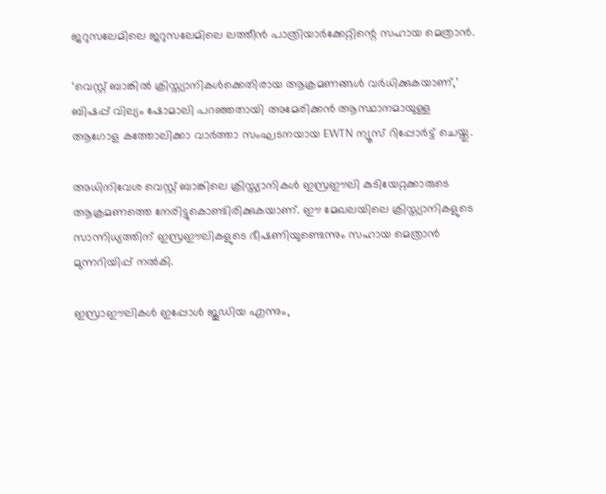ജറുസലേമിലെ ജറുസലേമിലെ ലത്തീൻ പാത്രിയാർക്കേറ്റിന്റെ സഹായ മെത്രാന്‍.

‘വെസ്റ്റ് ബാങ്കില്‍ ക്രിസ്ത്യാനികള്‍ക്കെതിരായ ആക്രമണങ്ങള്‍ വര്‍ധിക്കുകയാണ്,’ ബിഷപ്പ് വില്യം ഷോമാലി പറഞ്ഞതായി അമേരിക്കന്‍ ആസ്ഥാനമായുള്ള ആഗോള കത്തോലിക്കാ വാര്‍ത്താ സംഘടനയായ EWTN ന്യൂസ് റിപ്പോര്‍ട്ട് ചെയ്തു.

അധിനിവേശ വെസ്റ്റ് ബാങ്കിലെ ക്രിസ്ത്യാനികള്‍ ഇസ്രഈലി കുടിയേറ്റക്കാരുടെ ആക്രമണത്തെ നേരിട്ടുകൊണ്ടിരിക്കുകയാണ്. ഈ മേഖലയിലെ ക്രിസ്ത്യാനികളുടെ സാന്നിധ്യത്തിന് ഇസ്രഈലികളുടെ ഭീഷണിയുണ്ടെന്നും സഹായ മെത്രാന്‍ മുന്നറിയിപ്പ് നല്‍കി.

ഇസ്രാഈലികള്‍ ഇപ്പോള്‍ ജൂഡിയ എന്നും,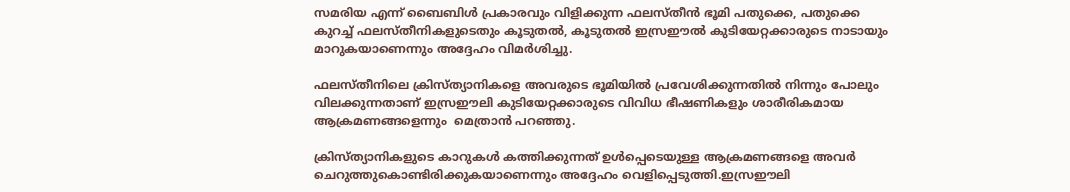സമരിയ എന്ന് ബൈബിള്‍ പ്രകാരവും വിളിക്കുന്ന ഫലസ്തീന്‍ ഭൂമി പതുക്കെ, പതുക്കെ കുറച്ച് ഫലസ്തീനികളുടെതും കൂടുതല്‍, കൂടുതല്‍ ഇസ്രഈല്‍ കുടിയേറ്റക്കാരുടെ നാടായും മാറുകയാണെന്നും അദ്ദേഹം വിമര്‍ശിച്ചു.

ഫലസ്തീനിലെ ക്രിസ്ത്യാനികളെ അവരുടെ ഭൂമിയില്‍ പ്രവേശിക്കുന്നതില്‍ നിന്നും പോലും വിലക്കുന്നതാണ് ഇസ്രഈലി കുടിയേറ്റക്കാരുടെ വിവിധ ഭീഷണികളും ശാരീരികമായ ആക്രമണങ്ങളെന്നും  മെത്രാന്‍ പറഞ്ഞു.

ക്രിസ്ത്യാനികളുടെ കാറുകള്‍ കത്തിക്കുന്നത് ഉള്‍പ്പെടെയുള്ള ആക്രമണങ്ങളെ അവര്‍ ചെറുത്തുകൊണ്ടിരിക്കുകയാണെന്നും അദ്ദേഹം വെളിപ്പെടുത്തി.ഇസ്രഈലി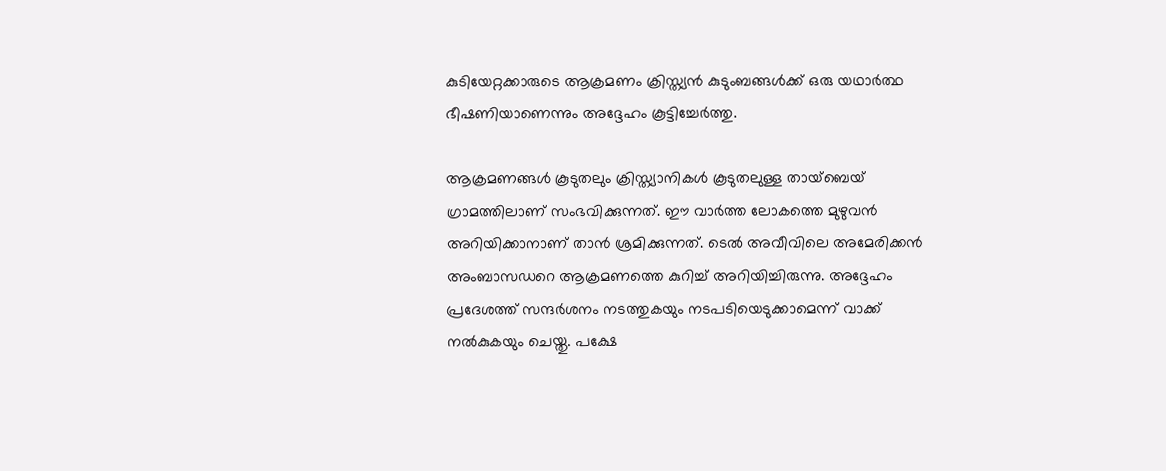കുടിയേറ്റക്കാരുടെ ആക്രമണം ക്രിസ്ത്യന്‍ കുടുംബങ്ങള്‍ക്ക് ഒരു യഥാര്‍ത്ഥ ഭീഷണിയാണെന്നും അദ്ദേഹം കൂട്ടിച്ചേര്‍ത്തു.

ആക്രമണങ്ങള്‍ കൂടുതലും ക്രിസ്ത്യാനികള്‍ കൂടുതലുള്ള തായ്‌ബെയ് ഗ്രാമത്തിലാണ് സംഭവിക്കുന്നത്. ഈ വാര്‍ത്ത ലോകത്തെ മുഴുവന്‍ അറിയിക്കാനാണ് താന്‍ ശ്രമിക്കുന്നത്. ടെല്‍ അവീവിലെ അമേരിക്കന്‍ അംബാസഡറെ ആക്രമണത്തെ കുറിച്ച് അറിയിച്ചിരുന്നു. അദ്ദേഹം പ്രദേശത്ത് സന്ദര്‍ശനം നടത്തുകയും നടപടിയെടുക്കാമെന്ന് വാക്ക് നല്‍കുകയും ചെയ്തു. പക്ഷേ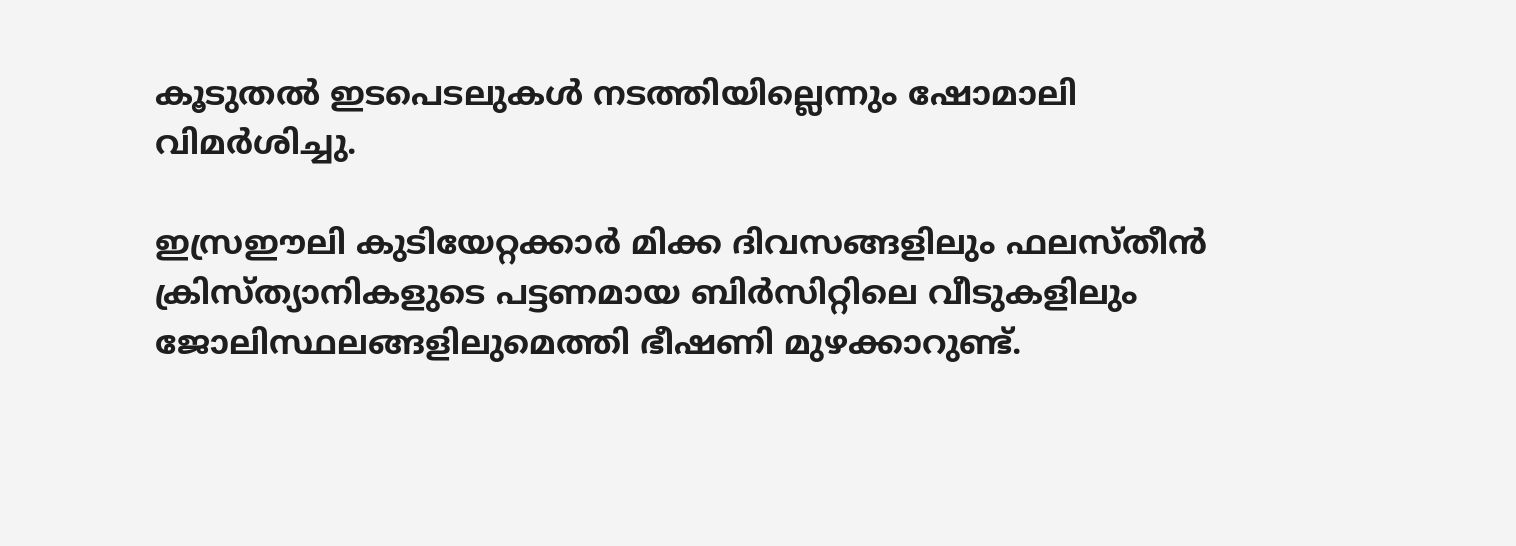കൂടുതല്‍ ഇടപെടലുകള്‍ നടത്തിയില്ലെന്നും ഷോമാലി വിമര്‍ശിച്ചു.

ഇസ്രഈലി കുടിയേറ്റക്കാര്‍ മിക്ക ദിവസങ്ങളിലും ഫലസ്തീന്‍ ക്രിസ്ത്യാനികളുടെ പട്ടണമായ ബിര്‍സിറ്റിലെ വീടുകളിലും ജോലിസ്ഥലങ്ങളിലുമെത്തി ഭീഷണി മുഴക്കാറുണ്ട്.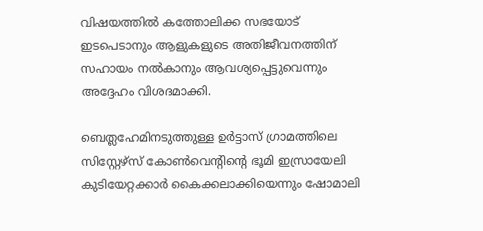വിഷയത്തില്‍ കത്തോലിക്ക സഭയോട് ഇടപെടാനും ആളുകളുടെ അതിജീവനത്തിന് സഹായം നല്‍കാനും ആവശ്യപ്പെട്ടുവെന്നും അദ്ദേഹം വിശദമാക്കി.

ബെത്ലഹേമിനടുത്തുള്ള ഉര്‍ട്ടാസ് ഗ്രാമത്തിലെ സിസ്റ്റേഴ്സ് കോണ്‍വെന്റിന്റെ ഭൂമി ഇസ്രായേലി കുടിയേറ്റക്കാര്‍ കൈക്കലാക്കിയെന്നും ഷോമാലി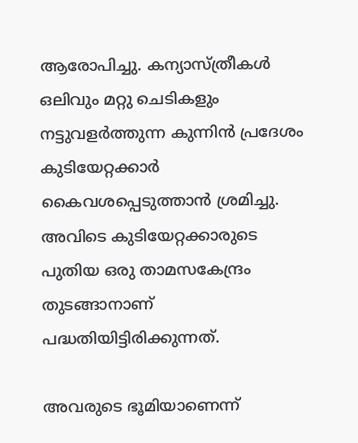ആരോപിച്ചു. കന്യാസ്ത്രീകള്‍ ഒലിവും മറ്റു ചെടികളും നട്ടുവളര്‍ത്തുന്ന കുന്നിന്‍ പ്രദേശം കുടിയേറ്റക്കാര്‍ കൈവശപ്പെടുത്താന്‍ ശ്രമിച്ചു. അവിടെ കുടിയേറ്റക്കാരുടെ പുതിയ ഒരു താമസകേന്ദ്രം തുടങ്ങാനാണ് പദ്ധതിയിട്ടിരിക്കുന്നത്.

അവരുടെ ഭൂമിയാണെന്ന്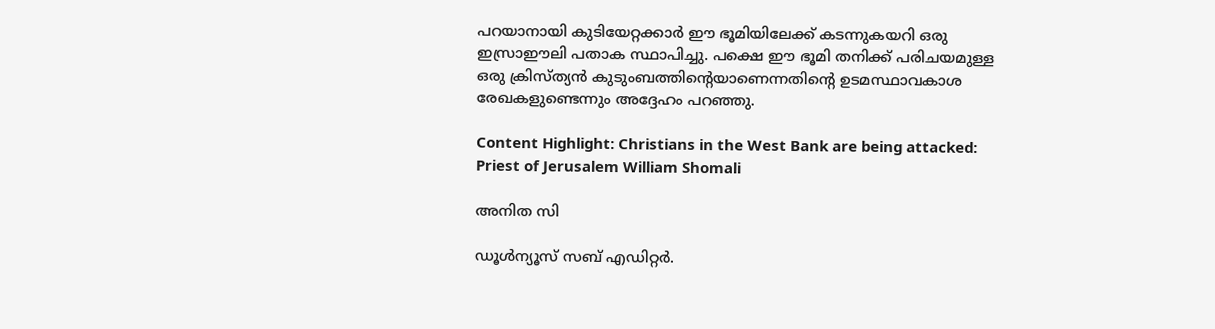പറയാനായി കുടിയേറ്റക്കാര്‍ ഈ ഭൂമിയിലേക്ക് കടന്നുകയറി ഒരു ഇസ്രാഈലി പതാക സ്ഥാപിച്ചു. പക്ഷെ ഈ ഭൂമി തനിക്ക് പരിചയമുള്ള ഒരു ക്രിസ്ത്യന്‍ കുടുംബത്തിന്റെയാണെന്നതിന്റെ ഉടമസ്ഥാവകാശ രേഖകളുണ്ടെന്നും അദ്ദേഹം പറഞ്ഞു.

Content Highlight: Christians in the West Bank are being attacked: Priest of Jerusalem William Shomali

അനിത സി

ഡൂള്‍ന്യൂസ് സബ് എഡിറ്റര്‍.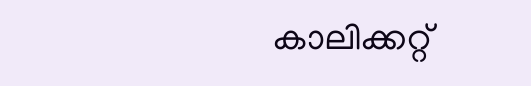കാലിക്കറ്റ്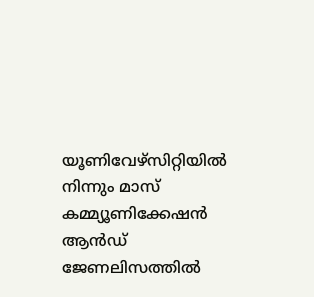യൂണിവേഴ്‌സിറ്റിയില്‍ നിന്നും മാസ് കമ്മ്യൂണിക്കേഷന്‍ ആന്‍ഡ് ജേണലിസത്തില്‍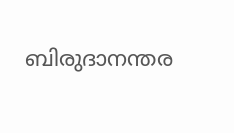ബിരുദാനന്തര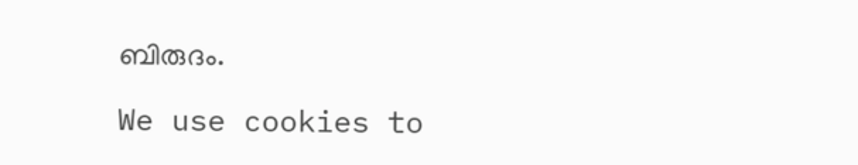ബിരുദം.

We use cookies to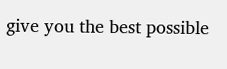give you the best possible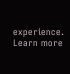experience. Learn more